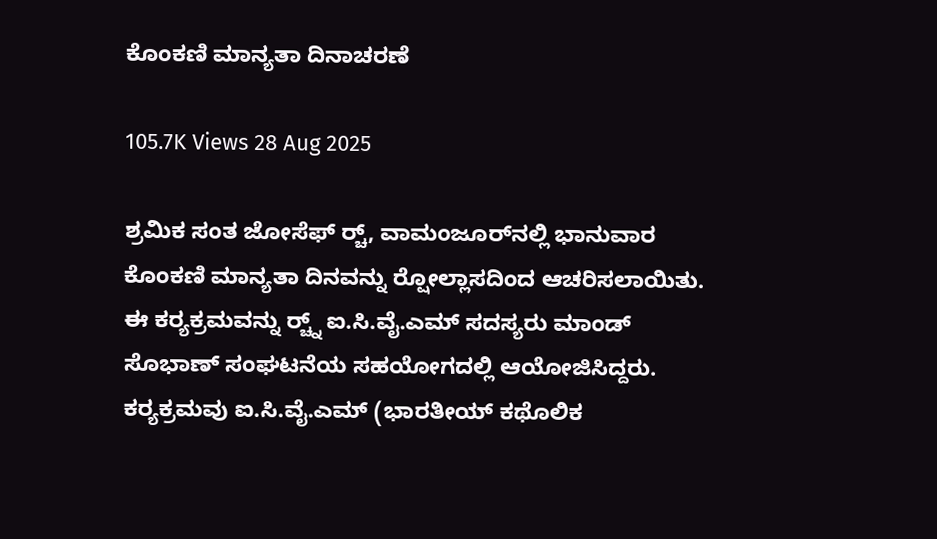ಕೊಂಕಣಿ ಮಾನ್ಯತಾ ದಿನಾಚರಣೆ

105.7K Views 28 Aug 2025

ಶ್ರಮಿಕ ಸಂತ ಜೋಸೆಫ್ ರ‍್ಚ್, ವಾಮಂಜೂರ್‌ನಲ್ಲಿ ಭಾನುವಾರ ಕೊಂಕಣಿ ಮಾನ್ಯತಾ ದಿನವನ್ನು ರ‍್ಷೋಲ್ಲಾಸದಿಂದ ಆಚರಿಸಲಾಯಿತು.
ಈ ಕರ‍್ಯಕ್ರಮವನ್ನು ರ‍್ಚ್ನ್ ಐ.ಸಿ.ವೈ.ಎಮ್ ಸದಸ್ಯರು ಮಾಂಡ್ ಸೊಭಾಣ್ ಸಂಘಟನೆಯ ಸಹಯೋಗದಲ್ಲಿ ಆಯೋಜಿಸಿದ್ದರು. ಕರ‍್ಯಕ್ರಮವು ಐ.ಸಿ.ವೈ.ಎಮ್ (ಭಾರತೀಯ್ ಕಥೊಲಿಕ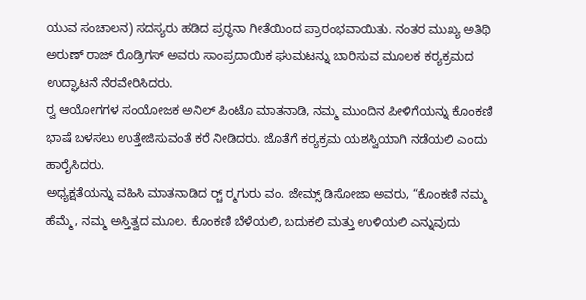ಯುವ ಸಂಚಾಲನ) ಸದಸ್ಯರು ಹಡಿದ ಪ್ರರ‍್ಥನಾ ಗೀತೆಯಿಂದ ಪ್ರಾರಂಭವಾಯಿತು. ನಂತರ ಮುಖ್ಯ ಅತಿಥಿ ಅರುಣ್ ರಾಜ್ ರೊಡ್ರಿಗಸ್ ಅವರು ಸಾಂಪ್ರದಾಯಿಕ ಘುಮಟನ್ನು ಬಾರಿಸುವ ಮೂಲಕ ಕರ‍್ಯಕ್ರಮದ ಉದ್ಘಾಟನೆ ನೆರವೇರಿಸಿದರು.
ರ‍್ವ ಆಯೋಗಗಳ ಸಂಯೋಜಕ ಅನಿಲ್ ಪಿಂಟೊ ಮಾತನಾಡಿ, ನಮ್ಮ ಮುಂದಿನ ಪೀಳಿಗೆಯನ್ನು ಕೊಂಕಣಿ ಭಾಷೆ ಬಳಸಲು ಉತ್ತೇಜಿಸುವಂತೆ ಕರೆ ನೀಡಿದರು. ಜೊತೆಗೆ ಕರ‍್ಯಕ್ರಮ ಯಶಸ್ವಿಯಾಗಿ ನಡೆಯಲಿ ಎಂದು ಹಾರೈಸಿದರು.
ಅಧ್ಯಕ್ಷತೆಯನ್ನು ವಹಿಸಿ ಮಾತನಾಡಿದ ರ‍್ಚ್ ರ‍್ಮಗುರು ವಂ. ಜೇಮ್ಸ್ ಡಿಸೋಜಾ ಅವರು, “ಕೊಂಕಣಿ ನಮ್ಮ ಹೆಮ್ಮೆ, ನಮ್ಮ ಅಸ್ತಿತ್ವದ ಮೂಲ. ಕೊಂಕಣಿ ಬೆಳೆಯಲಿ, ಬದುಕಲಿ ಮತ್ತು ಉಳಿಯಲಿ ಎನ್ನುವುದು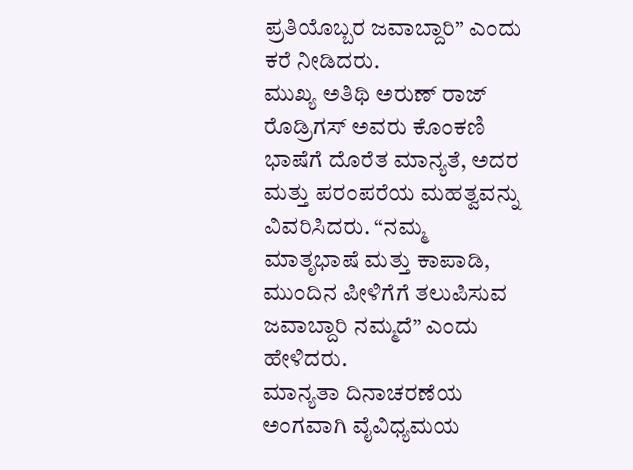ಪ್ರತಿಯೊಬ್ಬರ ಜವಾಬ್ದಾರಿ” ಎಂದು ಕರೆ ನೀಡಿದರು.
ಮುಖ್ಯ ಅತಿಥಿ ಅರುಣ್ ರಾಜ್ ರೊಡ್ರಿಗಸ್ ಅವರು ಕೊಂಕಣಿ ಭಾಷೆಗೆ ದೊರೆತ ಮಾನ್ಯತೆ, ಅದರ ಮತ್ತು ಪರಂಪರೆಯ ಮಹತ್ವವನ್ನು ವಿವರಿಸಿದರು. “ನಮ್ಮ ಮಾತೃಭಾಷೆ ಮತ್ತು ಕಾಪಾಡಿ, ಮುಂದಿನ ಪೀಳಿಗೆಗೆ ತಲುಪಿಸುವ ಜವಾಬ್ದಾರಿ ನಮ್ಮದೆ” ಎಂದು ಹೇಳಿದರು.
ಮಾನ್ಯತಾ ದಿನಾಚರಣೆಯ ಅಂಗವಾಗಿ ವೈವಿಧ್ಯಮಯ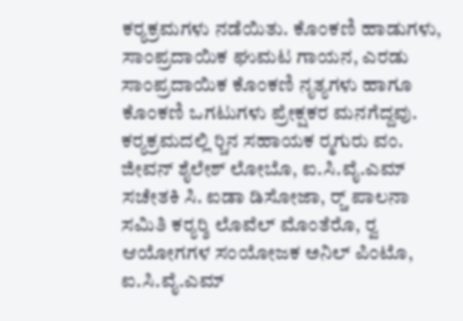ಕರ‍್ಯಕ್ರಮಗಳು ನಡೆಯಿತು. ಕೊಂಕಣಿ ಹಾಡುಗಳು, ಸಾಂಪ್ರದಾಯಿಕ ಘುಮಟ ಗಾಯನ, ಎರಡು ಸಾಂಪ್ರದಾಯಿಕ ಕೊಂಕಣಿ ನೃತ್ಯಗಳು ಹಾಗೂ ಕೊಂಕಣಿ ಒಗಟುಗಳು ಪ್ರೇಕ್ಷಕರ ಮನಗೆದ್ದವು.
ಕರ‍್ಯಕ್ರಮದಲ್ಲಿ ರ‍್ಚಿನ ಸಹಾಯಕ ರ‍್ಮಗುರು ವಂ. ಜೀವನ್ ಶೈಲೇಶ್ ಲೋಬೊ, ಐ.ಸಿ.ವೈ.ಎಮ್ ಸಚೇತಕಿ ಸಿ. ಐಡಾ ಡಿಸೋಜಾ, ರ‍್ಚ್ ಪಾಲನಾ ಸಮಿತಿ ಕರ‍್ಯರ‍್ಶಿ ಲೊವೆಲ್ ಮೊಂತೆರೊ, ರ‍್ವ ಆಯೋಗಗಳ ಸಂಯೋಜಕ ಅನಿಲ್ ಪಿಂಟೊ, ಐ.ಸಿ.ವೈ.ಎಮ್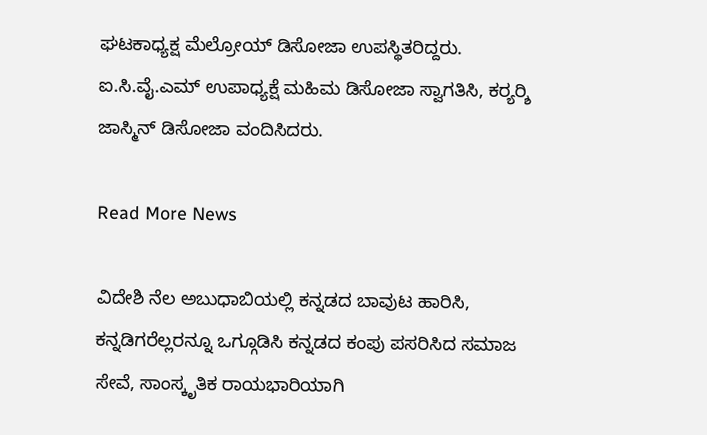ಘಟಕಾಧ್ಯಕ್ಷ ಮೆಲ್ರೋಯ್ ಡಿಸೋಜಾ ಉಪಸ್ಥಿತರಿದ್ದರು.
ಐ.ಸಿ.ವೈ.ಎಮ್ ಉಪಾಧ್ಯಕ್ಷೆ ಮಹಿಮ ಡಿಸೋಜಾ ಸ್ವಾಗತಿಸಿ, ಕರ‍್ಯರ‍್ಶಿ ಜಾಸ್ಮಿನ್ ಡಿಸೋಜಾ ವಂದಿಸಿದರು.

Read More News

ವಿದೇಶಿ ನೆಲ ಅಬುಧಾಬಿಯಲ್ಲಿ ಕನ್ನಡದ ಬಾವುಟ ಹಾರಿಸಿ, ಕನ್ನಡಿಗರೆಲ್ಲರನ್ನೂ ಒಗ್ಗೂಡಿಸಿ ಕನ್ನಡದ ಕಂಪು ಪಸರಿಸಿದ ಸಮಾಜ ಸೇವೆ, ಸಾಂಸ್ಕೃತಿಕ ರಾಯಭಾರಿಯಾಗಿ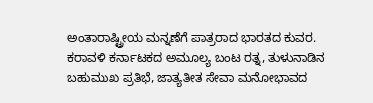ಅಂತಾರಾಷ್ಟ್ರೀಯ ಮನ್ನಣೆಗೆ ಪಾತ್ರರಾದ ಭಾರತದ ಕುವರ. ಕರಾವಳಿ ಕರ್ನಾಟಕದ ಅಮೂಲ್ಯ ಬಂಟ ರತ್ನ, ತುಳುನಾಡಿನ ಬಹುಮುಖ ಪ್ರತಿಭೆ, ಜಾತ್ಯತೀತ ಸೇವಾ ಮನೋಭಾವದ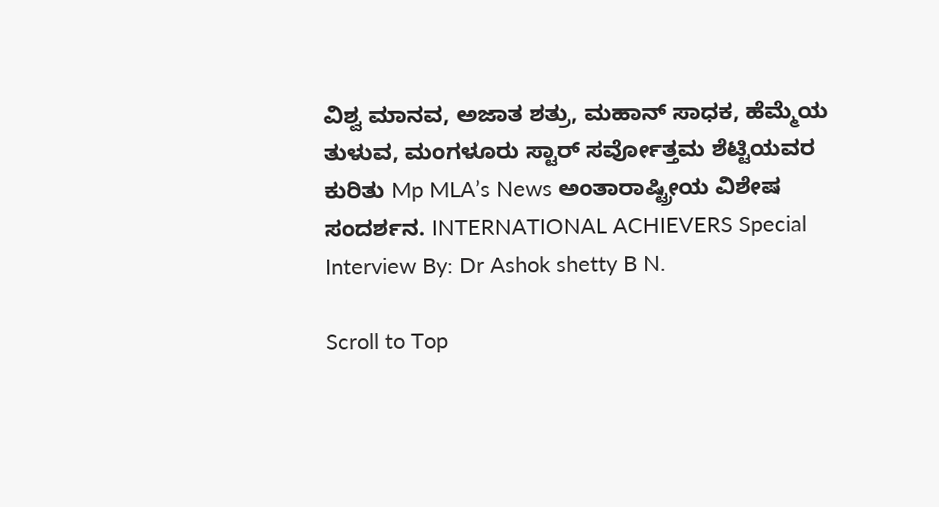ವಿಶ್ವ ಮಾನವ, ಅಜಾತ ಶತ್ರು, ಮಹಾನ್ ಸಾಧಕ, ಹೆಮ್ಮೆಯ ತುಳುವ, ಮಂಗಳೂರು ಸ್ಟಾರ್ ಸರ್ವೋತ್ತಮ ಶೆಟ್ಟಿಯವರ ಕುರಿತು Mp MLA’s News ಅಂತಾರಾಷ್ಟ್ರೀಯ ವಿಶೇಷ ಸಂದರ್ಶನ. INTERNATIONAL ACHIEVERS Special Interview By: Dr Ashok shetty B N.

Scroll to Top